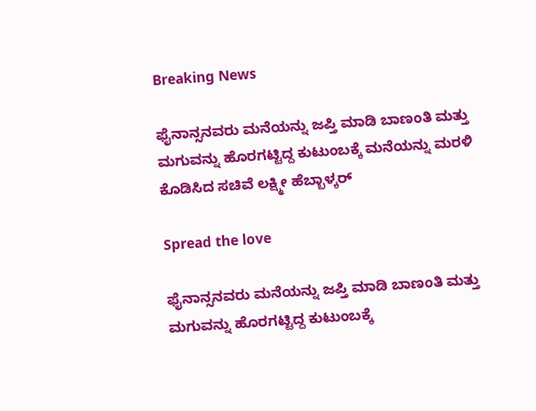Breaking News

ಫೈನಾನ್ಸನವರು ಮನೆಯನ್ನು ಜಪ್ತಿ ಮಾಡಿ ಬಾಣಂತಿ ಮತ್ತು ಮಗುವನ್ನು ಹೊರಗಟ್ಟಿದ್ದ ಕುಟುಂಬಕ್ಕೆ ಮನೆಯನ್ನು ಮರಳಿ ಕೊಡಿಸಿದ ಸಚಿವೆ ಲಕ್ಷ್ಮೀ ಹೆಬ್ಬಾಳ್ಕರ್

Spread the love

ಫೈನಾನ್ಸನವರು ಮನೆಯನ್ನು ಜಪ್ತಿ ಮಾಡಿ ಬಾಣಂತಿ ಮತ್ತು ಮಗುವನ್ನು ಹೊರಗಟ್ಟಿದ್ದ ಕುಟುಂಬಕ್ಕೆ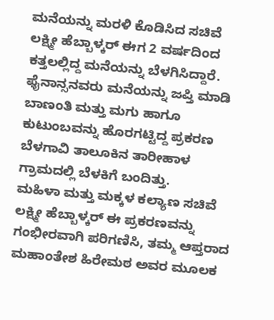ಮನೆಯನ್ನು ಮರಳಿ ಕೊಡಿಸಿದ ಸಚಿವೆ ಲಕ್ಷ್ಮೀ ಹೆಬ್ಬಾಳ್ಕರ್ ಈಗ 2 ವರ್ಷದಿಂದ ಕತ್ತಲಲ್ಲಿದ್ದ ಮನೆಯನ್ನು ಬೆಳಗಿಸಿದ್ದಾರೆ.
ಫೈನಾನ್ಸನವರು ಮನೆಯನ್ನು ಜಪ್ತಿ ಮಾಡಿ ಬಾಣಂತಿ ಮತ್ತು ಮಗು ಹಾಗೂ ಕುಟುಂಬವನ್ನು ಹೊರಗಟ್ಟಿದ್ದ ಪ್ರಕರಣ ಬೆಳಗಾವಿ ತಾಲೂಕಿನ ತಾರೀಹಾಳ ಗ್ರಾಮದಲ್ಲಿ ಬೆಳಕಿಗೆ ಬಂದಿತ್ತು.
ಮಹಿಳಾ ಮತ್ತು ಮಕ್ಕಳ ಕಲ್ಯಾಣ ಸಚಿವೆ ಲಕ್ಷ್ಮೀ ಹೆಬ್ಬಾಳ್ಕರ್ ಈ ಪ್ರಕರಣವನ್ನು ಗಂಭೀರವಾಗಿ ಪರಿಗಣಿಸಿ, ತಮ್ಮ ಆಪ್ತರಾದ ಮಹಾಂತೇಶ ಹಿರೇಮಠ ಅವರ ಮೂಲಕ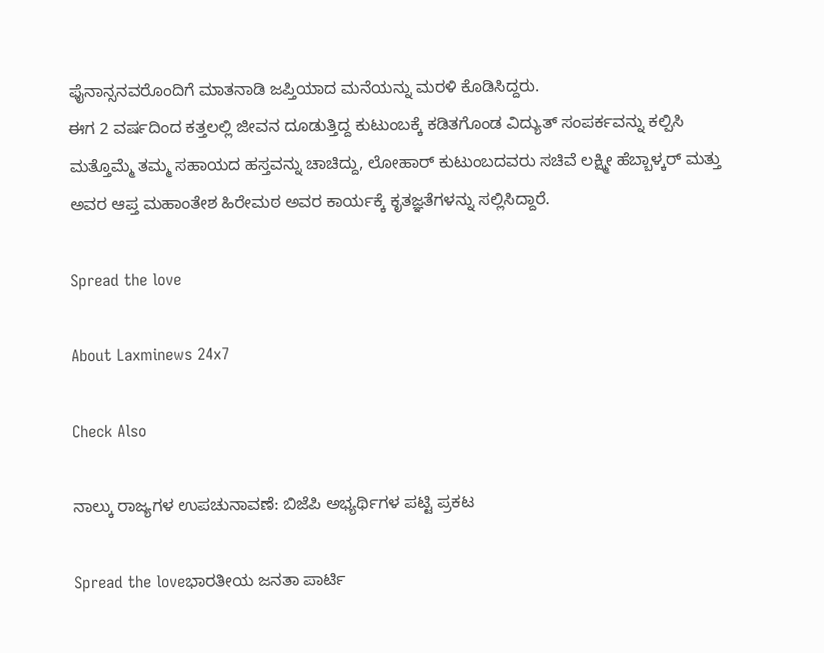ಫೈನಾನ್ಸನವರೊಂದಿಗೆ ಮಾತನಾಡಿ ಜಪ್ತಿಯಾದ ಮನೆಯನ್ನು ಮರಳಿ ಕೊಡಿಸಿದ್ದರು.
ಈಗ 2 ವರ್ಷದಿಂದ ಕತ್ತಲಲ್ಲಿ ಜೀವನ ದೂಡುತ್ತಿದ್ದ ಕುಟುಂಬಕ್ಕೆ ಕಡಿತಗೊಂಡ ವಿದ್ಯುತ್ ಸಂಪರ್ಕವನ್ನು ಕಲ್ಪಿಸಿ ಮತ್ತೊಮ್ಮೆ ತಮ್ಮ ಸಹಾಯದ ಹಸ್ತವನ್ನು ಚಾಚಿದ್ದು, ಲೋಹಾರ್ ಕುಟುಂಬದವರು ಸಚಿವೆ ಲಕ್ಷ್ಮೀ ಹೆಬ್ಬಾಳ್ಕರ್ ಮತ್ತು ಅವರ ಆಪ್ತ ಮಹಾಂತೇಶ ಹಿರೇಮಠ ಅವರ ಕಾರ್ಯಕ್ಕೆ ಕೃತಜ್ಞತೆಗಳನ್ನು ಸಲ್ಲಿಸಿದ್ದಾರೆ.

Spread the love

About Laxminews 24x7

Check Also

ನಾಲ್ಕು ರಾಜ್ಯಗಳ ಉಪಚುನಾವಣೆ: ಬಿಜೆಪಿ ಅಭ್ಯರ್ಥಿಗಳ ಪಟ್ಟಿ ಪ್ರಕಟ

Spread the loveಭಾರತೀಯ ಜನತಾ ಪಾರ್ಟಿ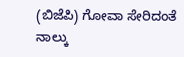(ಬಿಜೆಪಿ) ಗೋವಾ ಸೇರಿದಂತೆ ನಾಲ್ಕು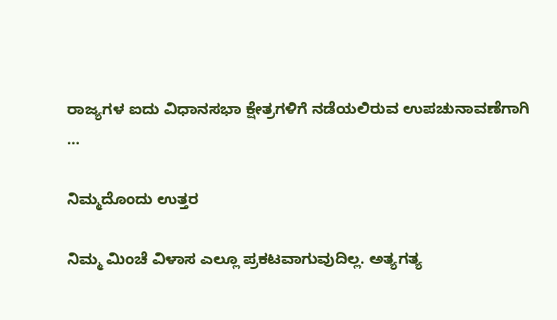ರಾಜ್ಯಗಳ ಐದು ವಿಧಾನಸಭಾ ಕ್ಷೇತ್ರಗಳಿಗೆ ನಡೆಯಲಿರುವ ಉಪಚುನಾವಣೆಗಾಗಿ …

ನಿಮ್ಮದೊಂದು ಉತ್ತರ

ನಿಮ್ಮ ಮಿಂಚೆ ವಿಳಾಸ ಎಲ್ಲೂ ಪ್ರಕಟವಾಗುವುದಿಲ್ಲ. ಅತ್ಯಗತ್ಯ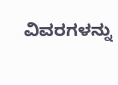ವಿವರಗಳನ್ನು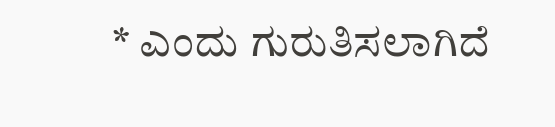* ಎಂದು ಗುರುತಿಸಲಾಗಿದೆ